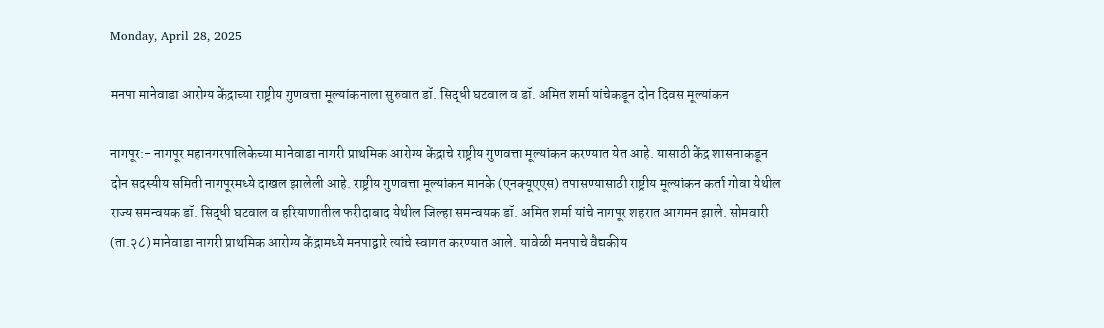Monday, April 28, 2025

मनपा मानेवाडा आरोग्य केंद्राच्या राष्ट्रीय गुणवत्ता मूल्यांकनाला सुरुवात डॉ. सिद्धी घटवाल व डॉ. अमित शर्मा यांचेकडून दोन दिवस मूल्यांकन

नागपूर:- नागपूर महानगरपालिकेच्या मानेवाडा नागरी प्राथमिक आरोग्य केंद्राचे राष्ट्रीय गुणवत्ता मूल्यांकन करण्यात येत आहे. यासाठी केंद्र शासनाकडून दोन सदस्यीय समिती नागपूरमध्ये दाखल झालेली आहे. राष्ट्रीय गुणवत्ता मूल्यांकन मानके (एनक्यूएएस) तपासण्यासाठी राष्ट्रीय मूल्यांकन कर्ता गोवा येथील राज्य समन्वयक डॉ. सिद्धी घटवाल व हरियाणातील फरीदाबाद येथील जिल्हा समन्वयक डॉ. अमित शर्मा यांचे नागपूर शहरात आगमन झाले. सोमवारी (ता.२८) मानेवाडा नागरी प्राथमिक आरोग्य केंद्रामध्ये मनपाद्वारे त्यांचे स्वागत करण्यात आले. यावेळी मनपाचे वैद्यकीय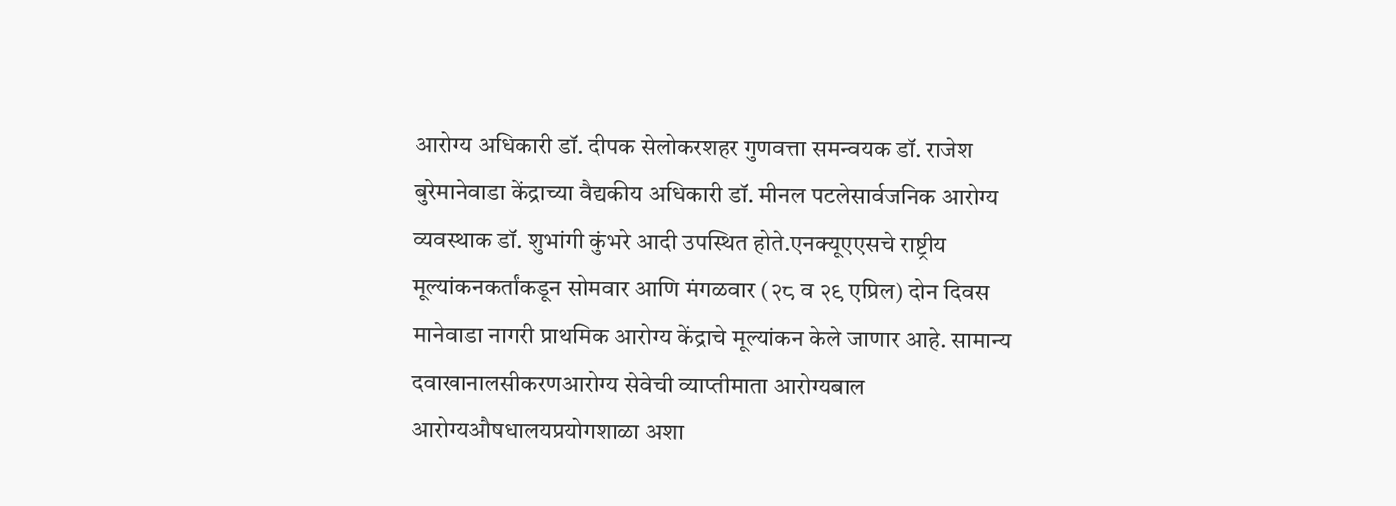आरोग्य अधिकारी डॉ. दीपक सेलोकरशहर गुणवत्ता समन्वयक डॉ. राजेश बुरेमानेवाडा केंद्राच्या वैद्यकीय अधिकारी डॉ. मीनल पटलेसार्वजनिक आरोग्य व्यवस्थाक डॉ. शुभांगी कुंभरे आदी उपस्थित होते.एनक्यूएएसचे राष्ट्रीय मूल्यांकनकर्तांकडून सोमवार आणि मंगळवार (२८ व २९ एप्रिल) दोन दिवस मानेवाडा नागरी प्राथमिक आरोग्य केंद्राचे मूल्यांकन केले जाणार आहे. सामान्य दवाखानालसीकरणआरोग्य सेवेची व्याप्तीमाता आरोग्यबाल
आरोग्यऔषधालयप्रयोगशाळा अशा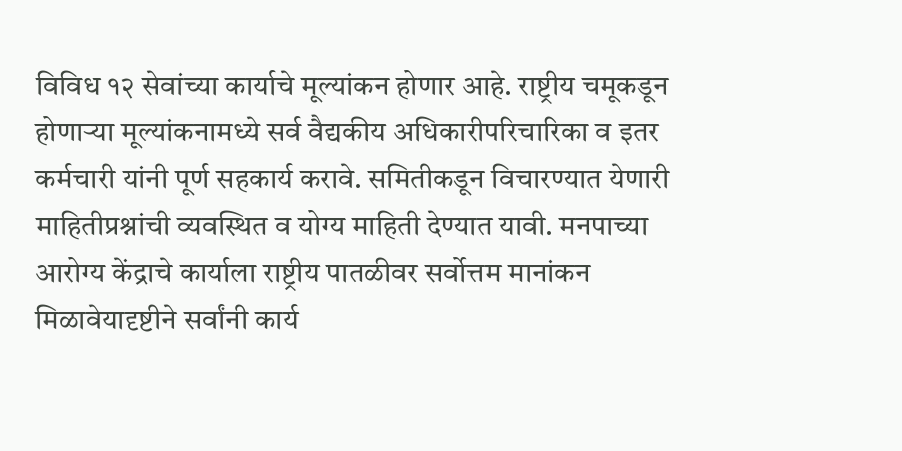विविध १२ सेवांच्या कार्याचे मूल्यांकन होणार आहे. राष्ट्रीय चमूकडून होणाऱ्या मूल्यांकनामध्ये सर्व वैद्यकीय अधिकारीपरिचारिका व इतर कर्मचारी यांनी पूर्ण सहकार्य करावे. समितीकडून विचारण्यात येणारी माहितीप्रश्नांची व्यवस्थित व योग्य माहिती देण्यात यावी. मनपाच्या आरोग्य केंद्राचे कार्याला राष्ट्रीय पातळीवर सर्वोत्तम मानांकन मिळावेयादृष्टीने सर्वांनी कार्य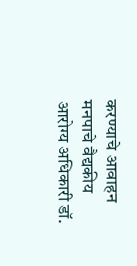करण्याचे आवाहन मनपाचे वैद्यकीय आरोग्य अधिकारी डॉ.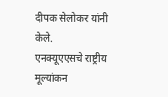दीपक सेलोकर यांनी केले.
एनक्यूएएसचे राष्ट्रीय मूल्यांकन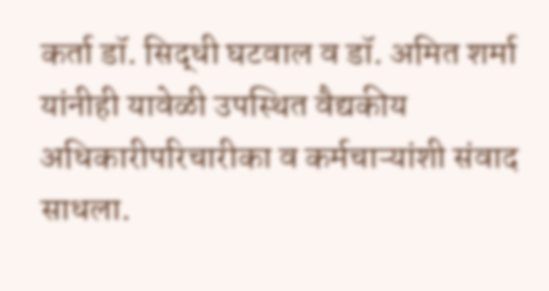कर्ता डॉ. सिद्धी घटवाल व डॉ. अमित शर्मा यांनीही यावेळी उपस्थित वैद्यकीय अधिकारीपरिचारीका व कर्मचाऱ्यांशी संवाद साधला.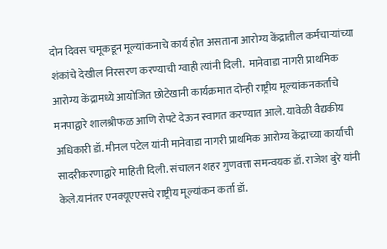दोन दिवस चमूकडून मूल्यांकनाचे कार्य होत असताना आरोग्य केंद्रातील कर्मचाऱ्यांच्या शंकांचे देखील निरसरण करण्याची ग्वाही त्यांनी दिली.  मानेवाडा नागरी प्राथमिक आरोग्य केंद्रामध्ये आयोजित छोटेखानी कार्यक्रमात दोन्ही राष्ट्रीय मूल्यांकनकर्तांचे मनपाद्वारे शालश्रीफळ आणि रोपटे देऊन स्वागत करण्यात आले. यावेळी वैद्यकीय अधिकारी डॉ. मीनल पटेल यांनी मानेवाडा नागरी प्राथमिक आरोग्य केंद्राच्या कार्याची सादरीकरणाद्वारे माहिती दिली. संचालन शहर गुणवत्ता समन्वयक डॉ. राजेश बुरे यांनी केले.यानंतर एनक्यूएएसचे राष्ट्रीय मूल्यांकन कर्ता डॉ.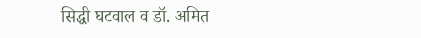सिद्धी घटवाल व डॉ. अमित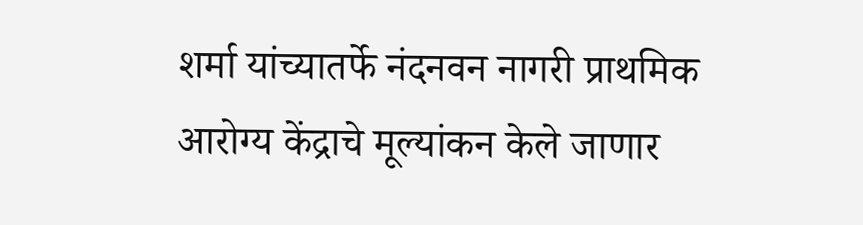शर्मा यांच्यातर्फे नंदनवन नागरी प्राथमिक आरोग्य केंद्राचे मूल्यांकन केले जाणार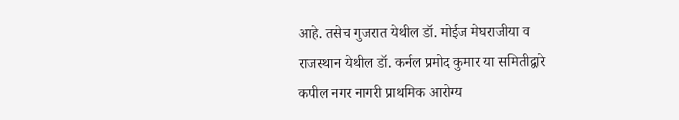आहे. तसेच गुजरात येथील डॉ. मोईज मेघराजीया व राजस्थान येथील डॉ. कर्नल प्रमोद कुमार या समितीद्वारे कपील नगर नागरी प्राथमिक आरोग्य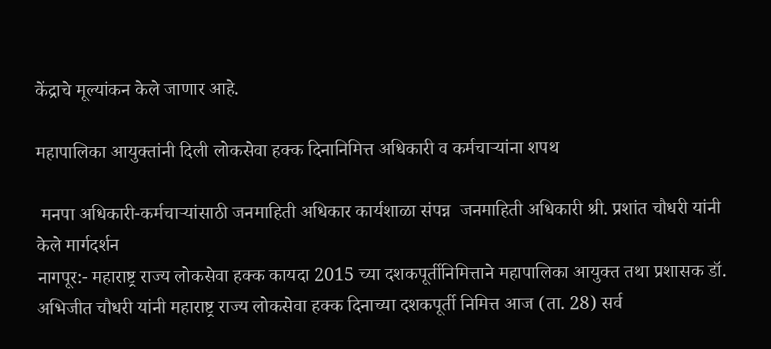केंद्राचे मूल्यांकन केले जाणार आहे.

महापालिका आयुक्तांनी दिली लोकसेवा हक्क दिनानिमित्त अधिकारी व कर्मचाऱ्यांना शपथ

 मनपा अधिकारी-कर्मचाऱ्यांसाठी जनमाहिती अधिकार कार्यशाळा संपन्न  जनमाहिती अधिकारी श्री. प्रशांत चौधरी यांनी केले मार्गदर्शन
नागपूर:- महाराष्ट्र राज्य लोकसेवा हक्क कायदा 2015 च्या दशकपूर्तीनिमित्ताने महापालिका आयुक्त तथा प्रशासक डॉ. अभिजीत चौधरी यांनी महाराष्ट्र राज्य लोकसेवा हक्क दिनाच्या दशकपूर्ती निमित्त आज (ता. 28) सर्व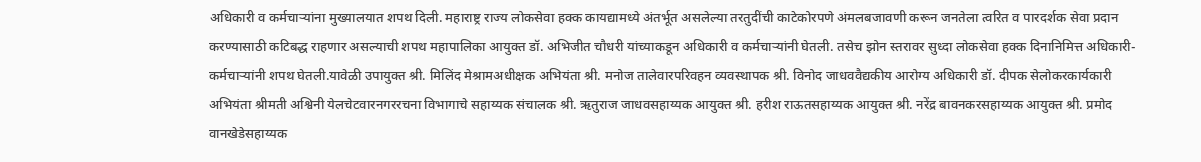अधिकारी व कर्मचाऱ्यांना मुख्यालयात शपथ दिली. महाराष्ट्र राज्य लोकसेवा हक्क कायद्यामध्ये अंतर्भूत असलेल्या तरतुदींची काटेकोरपणे अंमलबजावणी करून जनतेला त्वरित व पारदर्शक सेवा प्रदान करण्यासाठी कटिबद्ध राहणार असल्याची शपथ महापालिका आयुक्त डॉ. अभिजीत चौधरी यांच्याकडून अधिकारी व कर्मचाऱ्यांनी घेतली. तसेच झोन स्तरावर सुध्दा लोकसेवा हक्क दिनानिमित्त अधिकारी-कर्मचाऱ्यांनी शपथ घेतली.यावेळी उपायुक्त श्री. मिलिंद मेश्रामअधीक्षक अभियंता श्री. मनोज तालेवारपरिवहन व्यवस्थापक श्री. विनोद जाधववैद्यकीय आरोग्य अधिकारी डॉ. दीपक सेलोकरकार्यकारी अभियंता श्रीमती अश्विनी येलचेटवारनगररचना विभागाचे सहाय्यक संचालक श्री. ऋतुराज जाधवसहाय्यक आयुक्त श्री. हरीश राऊतसहाय्यक आयुक्त श्री. नरेंद्र बावनकरसहाय्यक आयुक्त श्री. प्रमोद वानखेडेसहाय्यक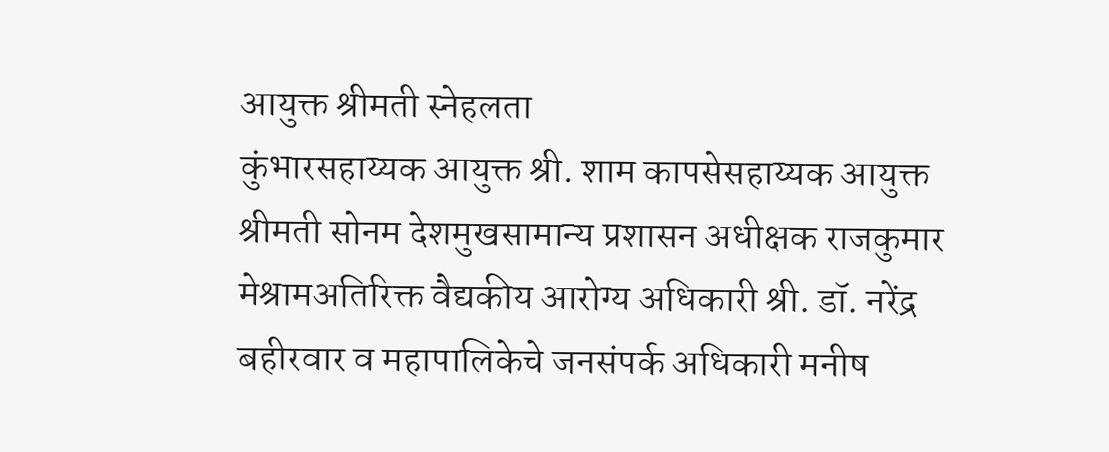आयुक्त श्रीमती स्नेहलता
कुंभारसहाय्यक आयुक्त श्री. शाम कापसेसहाय्यक आयुक्त श्रीमती सोनम देशमुखसामान्य प्रशासन अधीक्षक राजकुमार मेश्रामअतिरिक्त वैद्यकीय आरोग्य अधिकारी श्री. डॉ. नरेंद्र बहीरवार व महापालिकेचे जनसंपर्क अधिकारी मनीष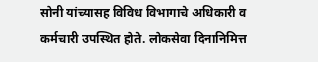सोनी यांच्यासह विविध विभागाचे अधिकारी व कर्मचारी उपस्थित होते. लोकसेवा दिनानिमित्त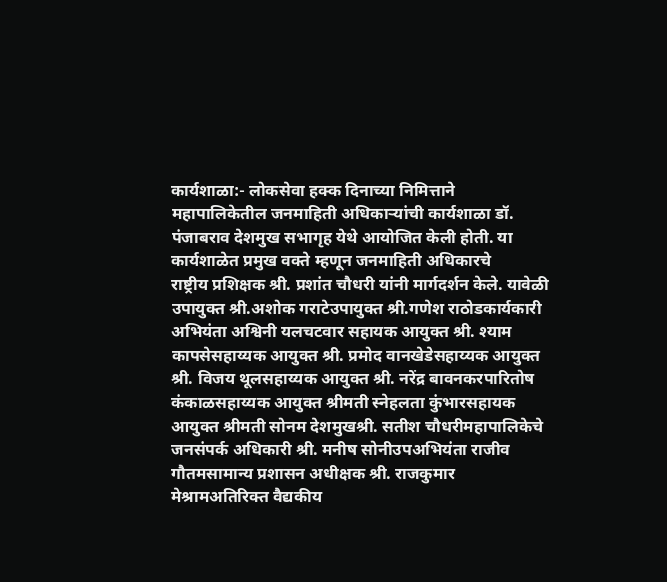कार्यशाळा:- लोकसेवा हक्क दिनाच्या निमित्ताने महापालिकेतील जनमाहिती अधिकाऱ्यांची कार्यशाळा डॉ. पंजाबराव देशमुख सभागृह येथे आयोजित केली होती. या कार्यशाळेत प्रमुख वक्ते म्हणून जनमाहिती अधिकारचे
राष्ट्रीय प्रशिक्षक श्री. प्रशांत चौधरी यांनी मार्गदर्शन केले. यावेळी उपायुक्त श्री.अशोक गराटेउपायुक्त श्री.गणेश राठोडकार्यकारी अभियंता अश्विनी यलचटवार सहायक आयुक्त श्री. श्याम कापसेसहाय्यक आयुक्त श्री. प्रमोद वानखेडेसहाय्यक आयुक्त श्री. विजय थूलसहाय्यक आयुक्त श्री. नरेंद्र बावनकरपारितोष कंकाळसहाय्यक आयुक्त श्रीमती स्नेहलता कुंभारसहायक आयुक्त श्रीमती सोनम देशमुखश्री. सतीश चौधरीमहापालिकेचे जनसंपर्क अधिकारी श्री. मनीष सोनीउपअभियंता राजीव गौतमसामान्य प्रशासन अधीक्षक श्री. राजकुमार मेश्रामअतिरिक्त वैद्यकीय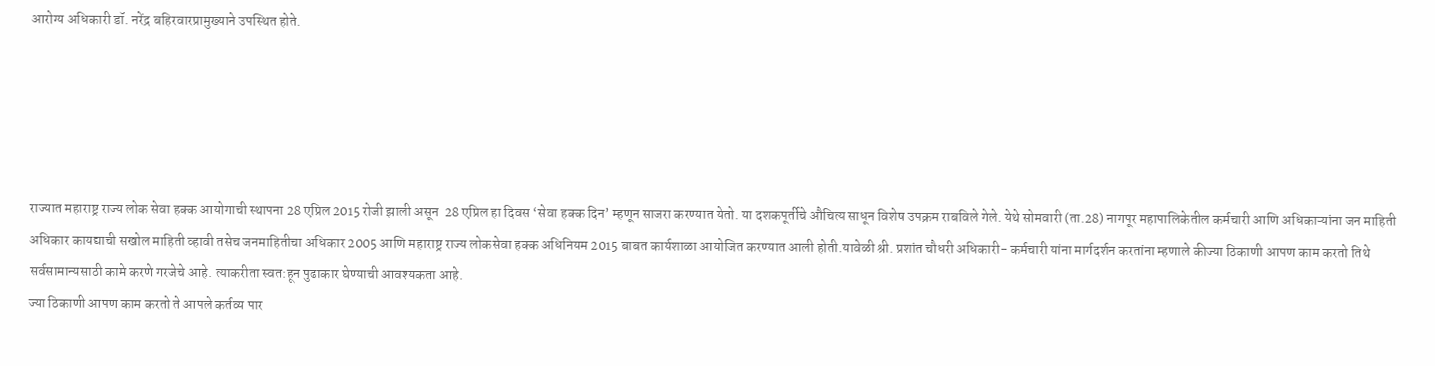आरोग्य अधिकारी डॉ. नरेंद्र बहिरवारप्रामुख्याने उपस्थित होते.





राज्यात महाराष्ट्र राज्य लोक सेवा हक्क आयोगाची स्थापना 28 एप्रिल 2015 रोजी झाली असून  28 एप्रिल हा दिवस ‘सेवा हक्क दिन’ म्हणून साजरा करण्यात येतो. या दशकपूर्तीचे औचित्य साधून विशेष उपक्रम राबविले गेले. येथे सोमवारी (ता.28) नागपूर महापालिकेतील कर्मचारी आणि अधिकाऱ्यांना जन माहिती अधिकार कायद्याची सखोल माहिती व्हावी तसेच जनमाहितीचा अधिकार 2005 आणि महाराष्ट्र राज्य लोकसेवा हक्क अधिनियम 2015 बाबत कार्यशाळा आयोजित करण्यात आली होती.यावेळी श्री. प्रशांत चौधरी अधिकारी- कर्मचारी यांना मार्गदर्शन करतांना म्हणाले कीज्या ठिकाणी आपण काम करतो तिथे सर्वसामान्यसाठी कामे करणे गरजेचे आहे. त्याकरीता स्वत:हून पुढाकार घेण्याची आवश्यकता आहे.
ज्या ठिकाणी आपण काम करतो ते आपले कर्तव्य पार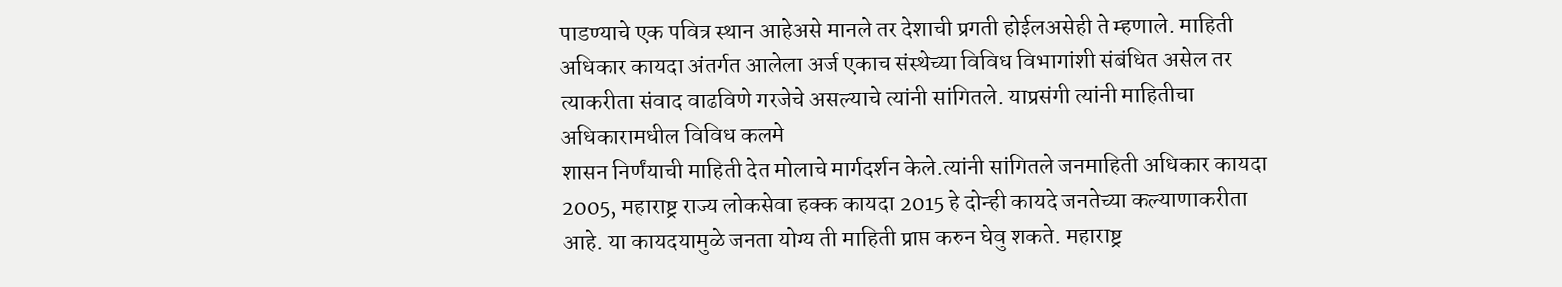पाडण्याचे एक पवित्र स्थान आहेअसे मानले तर देशाची प्रगती होईलअसेही ते म्हणाले. माहिती अधिकार कायदा अंतर्गत आलेला अर्ज एकाच संस्थेच्या विविध विभागांशी संबंधित असेल तर त्याकरीता संवाद वाढविणे गरजेचे असल्याचे त्यांनी सांगितले. याप्रसंगी त्यांनी माहितीचा अधिकारामधील विविध कलमे
शासन निर्णंयाची माहिती देत मोलाचे मार्गदर्शन केले.त्यांनी सांगितले जनमाहिती अधिकार कायदा 2005, महाराष्ट्र राज्य लोकसेवा हक्क कायदा 2015 हे दोन्ही कायदे जनतेच्या कल्याणाकरीता आहे. या कायदयामुळे जनता योग्य ती माहिती प्राप्त करुन घेवु शकते. महाराष्ट्र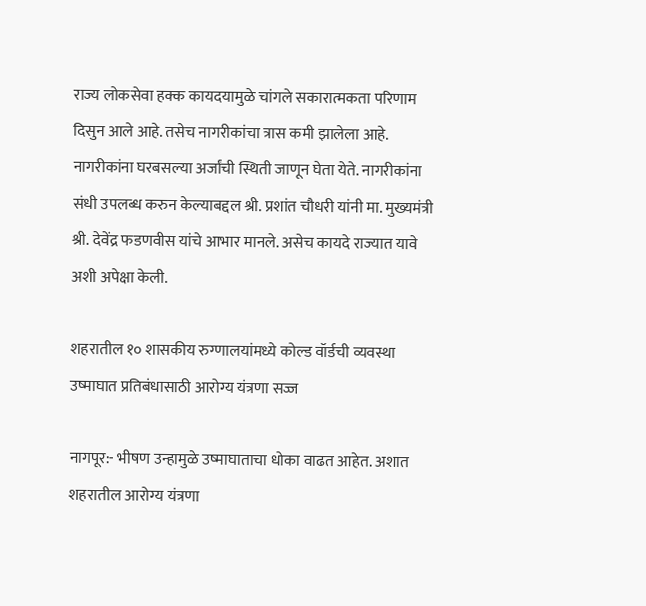राज्य लोकसेवा हक्क कायदयामुळे चांगले सकारात्मकता परिणाम दिसुन आले आहे. तसेच नागरीकांचा त्रास कमी झालेला आहे. नागरीकांना घरबसल्या अर्जांची स्थिती जाणून घेता येते. नागरीकांना संधी उपलब्ध करुन केल्याबद्दल श्री. प्रशांत चौधरी यांनी मा. मुख्यमंत्री श्री. देवेंद्र फडणवीस यांचे आभार मानले. असेच कायदे राज्यात यावे अशी अपेक्षा केली.

शहरातील १० शासकीय रुग्णालयांमध्ये कोल्ड वॉर्डची व्यवस्था उष्माघात प्रतिबंधासाठी आरोग्य यंत्रणा सज्ज

नागपूर:- भीषण उन्हामुळे उष्माघाताचा धोका वाढत आहेत. अशात शहरातील आरोग्य यंत्रणा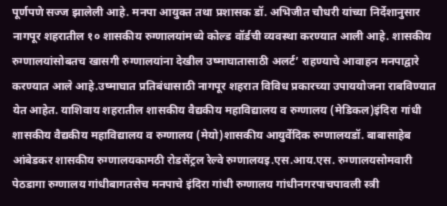पूर्णपणे सज्ज झालेली आहे. मनपा आयुक्त तथा प्रशासक डॉ. अभिजीत चौधरी यांच्या निर्देशानुसार नागपूर शहरातील १० शासकीय रुग्णालयांमध्ये कोल्ड वॉर्डची व्यवस्था करण्यात आली आहे. शासकीय रुग्णालयांसोबतच खासगी रुग्णालयांना देखील उष्माघातासाठी अलर्ट’ राहण्याचे आवाहन मनपाद्वारे करण्यात आले आहे.उष्माघात प्रतिबंधासाठी नागपूर शहरात विविध प्रकारच्या उपाययोजना राबविण्यात येत आहेत. याशिवाय शहरातील शासकीय वैद्यकीय महाविद्यालय व रुग्णालय (मेडिकल)इंदिरा गांधी शासकीय वैद्यकीय महाविद्यालय व रुग्णालय (मेयो)शासकीय आयुर्वेदिक रुग्णालयडॉ. बाबासाहेब आंबेडकर शासकीय रुग्णालयकामठी रोडसेंट्रल रेल्वे रुग्णालयइ.एस.आय.एस. रुग्णालयसोमवारी पेठडागा रुग्णालय गांधीबागतसेच मनपाचे इंदिरा गांधी रुग्णालय गांधीनगरपाचपावली स्त्री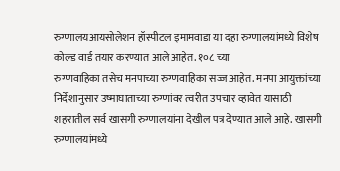रुग्णालयआयसोलेशन हॉस्पीटल इमामवाडा या दहा रुग्णालयांमध्ये विशेष कोल्ड वार्ड तयार करण्यात आले आहेत. १०८ च्या
रुग्णवाहिका तसेच मनपाच्या रुग्णवाहिका सज्ज आहेत. मनपा आयुक्तांच्या निर्देशानुसार उष्माघाताच्या रुग्णांवर त्वरीत उपचार व्हावेत यासाठी शहरातील सर्व खासगी रुग्णालयांना देखील पत्र देण्यात आले आहे. खासगी रुग्णालयांमध्ये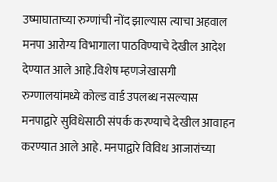उष्माघाताच्या रुग्णांची नोंद झाल्यास त्याचा अहवाल मनपा आरोग्य विभागाला पाठविण्याचे देखील आदेश देण्यात आले आहे.विशेष म्हणजेखासगी रुग्णालयांमध्ये कोल्ड वार्ड उपलब्ध नसल्यास मनपाद्वारे सुविधेसाठी संपर्क करण्याचे देखील आवाहन करण्यात आले आहे. मनपाद्वारे विविध आजारांच्या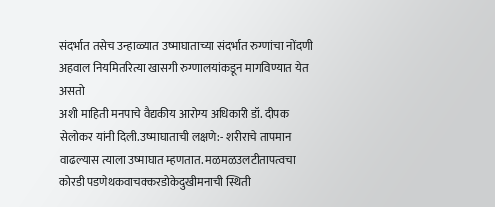संदर्भात तसेच उन्हाळ्यात उष्माघाताच्या संदर्भात रुग्णांचा नोंदणी अहवाल नियमितरित्या खासगी रुग्णालयांकडून मागविण्यात येत असतो
अशी माहिती मनपाचे वैद्यकीय आरोग्य अधिकारी डॉ. दीपक सेलोकर यांनी दिली.उष्माघाताची लक्षणे:- शरीराचे तापमान वाढल्यास त्याला उष्माघात म्हणतात. मळमळउलटीतापत्वचा कोरडी पडणेथकवाचक्करडोकेदुखीमनाची स्थिती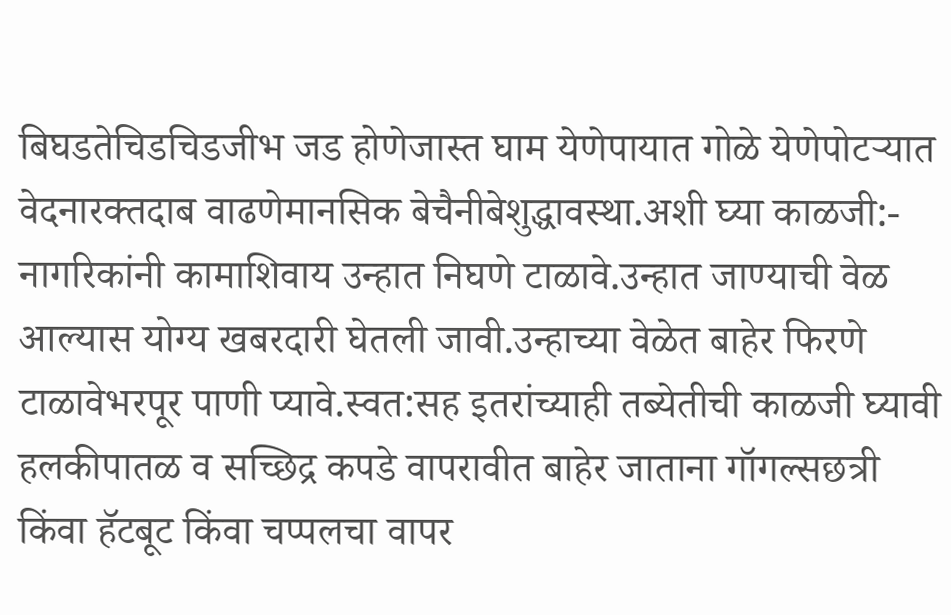बिघडतेचिडचिडजीभ जड होणेजास्त घाम येणेपायात गोळे येणेपोटऱ्यात वेदनारक्तदाब वाढणेमानसिक बेचैनीबेशुद्धावस्था.अशी घ्या काळजी:- नागरिकांनी कामाशिवाय उन्हात निघणे टाळावे.उन्हात जाण्याची वेळ आल्यास योग्य खबरदारी घेतली जावी.उन्हाच्या वेळेत बाहेर फिरणे टाळावेभरपूर पाणी प्यावे.स्वत:सह इतरांच्याही तब्येतीची काळजी घ्यावी हलकीपातळ व सच्छिद्र कपडे वापरावीत बाहेर जाताना गॉगल्सछत्री किंवा हॅटबूट किंवा चप्पलचा वापर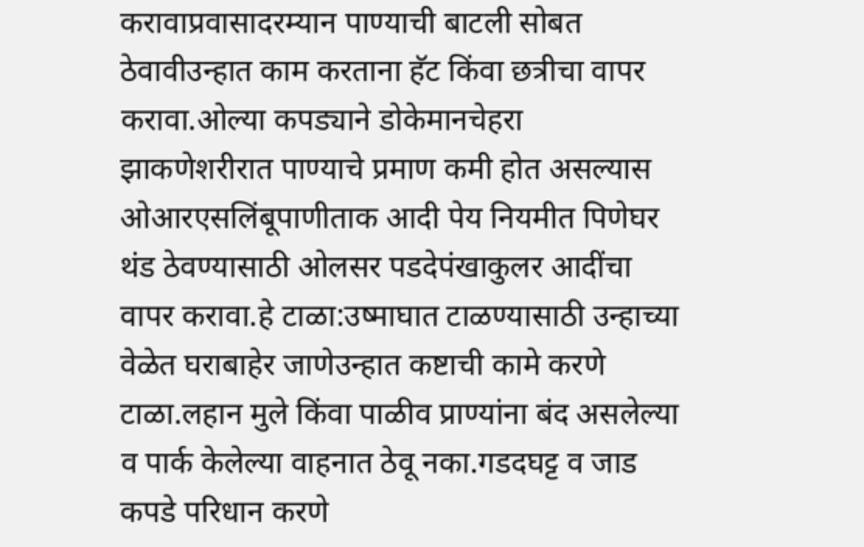करावाप्रवासादरम्यान पाण्याची बाटली सोबत ठेवावीउन्हात काम करताना हॅट किंवा छत्रीचा वापर करावा.ओल्या कपड्याने डोकेमानचेहरा झाकणेशरीरात पाण्याचे प्रमाण कमी होत असल्यास ओआरएसलिंबूपाणीताक आदी पेय नियमीत पिणेघर थंड ठेवण्यासाठी ओलसर पडदेपंखाकुलर आदींचा वापर करावा.हे टाळा:उष्माघात टाळण्यासाठी उन्हाच्या वेळेत घराबाहेर जाणेउन्हात कष्टाची कामे करणे टाळा.लहान मुले किंवा पाळीव प्राण्यांना बंद असलेल्या व पार्क केलेल्या वाहनात ठेवू नका.गडदघट्ट व जाड कपडे परिधान करणे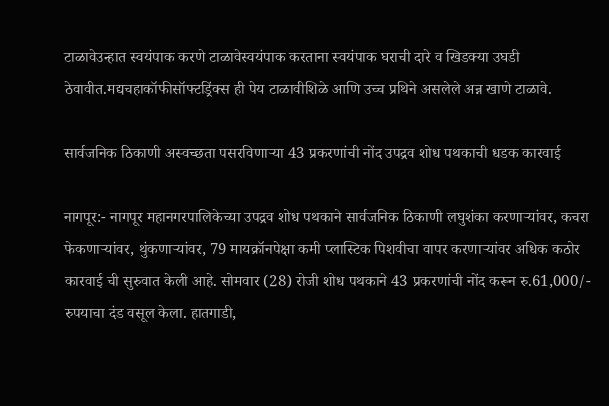टाळावेउन्हात स्वयंपाक करणे टाळावेस्वयंपाक करताना स्वयंपाक घराची दारे व खिडक्या उघडी ठेवावीत.मद्यचहाकॉफीसॉफ्टड्रिंक्स ही पेय टाळावीशिळे आणि उच्च प्रथिने असलेले अन्न खाणे टाळावे.

सार्वजनिक ठिकाणी अस्वच्छता पसरविणाऱ्या 43 प्रकरणांची नोंद उपद्रव शोध पथकाची धडक कारवाई

नागपूर:- नागपूर महानगरपालिकेच्या उपद्रव शोध पथकाने सार्वजनिक ठिकाणी लघुशंका करणाऱ्यांवर, कचरा फेकणाऱ्यांवर, थुंकणाऱ्यांवर, 79 मायक्रॉनपेक्षा कमी प्लास्टिक पिशवीचा वापर करणाऱ्यांवर अधिक कठोर कारवाई ची सुरुवात केली आहे. सोमवार (28) रोजी शोध पथकाने 43 प्रकरणांची नोंद करून रु.61,000/- रुपयाचा दंड वसूल केला. हातगाडी,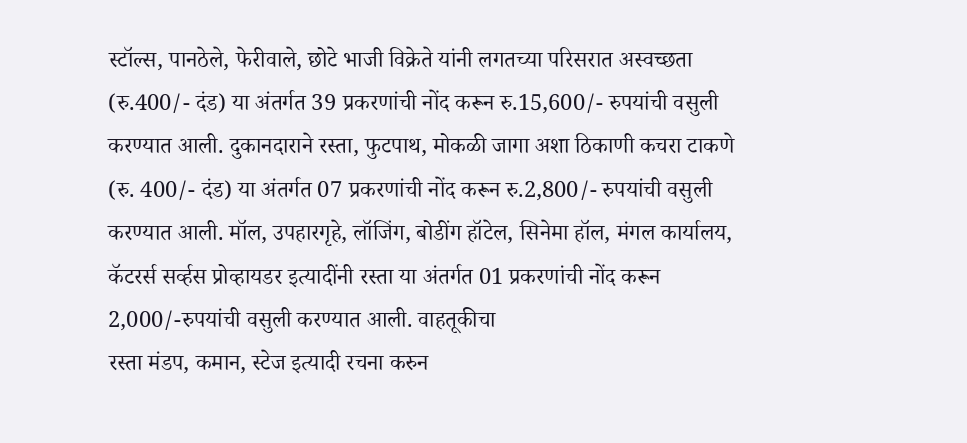स्टॉल्स, पानठेले, फेरीवाले, छोटे भाजी विक्रेते यांनी लगतच्या परिसरात अस्वच्छता (रु.400/- दंड) या अंतर्गत 39 प्रकरणांची नोंद करून रु.15,600/- रुपयांची वसुली करण्यात आली. दुकानदाराने रस्ता, फुटपाथ, मोकळी जागा अशा ठिकाणी कचरा टाकणे (रु. 400/- दंड) या अंतर्गत 07 प्रकरणांची नोंद करून रु.2,800/- रुपयांची वसुली करण्यात आली. मॉल, उपहारगृहे, लॉजिंग, बोडींग हॉटेल, सिनेमा हॉल, मंगल कार्यालय, कॅटरर्स सर्व्हस प्रोव्हायडर इत्यादींनी रस्ता या अंतर्गत 01 प्रकरणांची नोंद करून 2,000/-रुपयांची वसुली करण्यात आली. वाहतूकीचा
रस्ता मंडप, कमान, स्टेज इत्यादी रचना करुन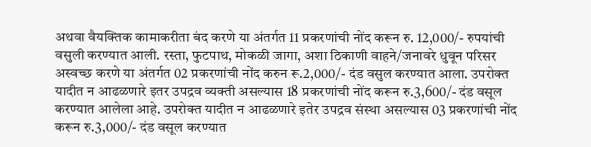अथवा वैयक्तिक कामाकरीता बंद करणे या अंतर्गत 11 प्रकरणांची नोंद करून रु. 12,000/- रुपयांची वसुली करण्यात आली. रस्ता, फुटपाथ, मोकळी जागा, अशा ठिकाणी वाहने/जनावरे धुवून परिसर अस्वच्छ करणे या अंतर्गत 02 प्रकरणांची नोंद करुन रू.2,000/- दंड वसुल करण्यात आला. उपरोक्त यादीत न आढळणारे इतर उपद्रव व्यक्ती असल्यास 18 प्रकरणांची नोंद करून रु.3,600/- दंड वसूल करण्यात आलेला आहे. उपरोक्त यादीत न आढळणारे इतेर उपद्रव संस्था असल्यास 03 प्रकरणांची नोंद करून रु.3,000/- दंड वसूल करण्यात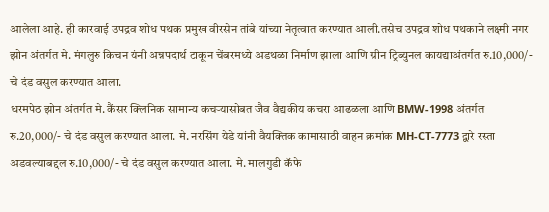आलेला आहे. ही कारवाई उपद्रव शोध पथक प्रमुख वीरसेन तांबे यांच्या नेतृत्वात करण्यात आली.तसेच उपद्रव शोध पथकाने लक्ष्मी नगर झोन अंतर्गत मे. मंगलुरु किचन यंनी अन्नपदार्थ टाकून चेंबरमध्ये अडथळा निर्माण झाला आणि ग्रीन ट्रिब्युनल कायद्याअंतर्गत रु.10,000/- चे दंड वसुल करण्यात आला.
धरमपेठ झोन अंतर्गत मे. कैंसर क्लिनिक सामान्य कचऱ्यासोबत जैव वैद्यकीय कचरा आढळला आणि BMW-1998 अंतर्गत रु.20,000/- चे दंड वसुल करण्यात आला. मे. नरसिंग येडे यांनी वैयक्तिक कामासाठी वाहन क्रमांक MH-CT-7773 द्वारे रस्ता अडवल्याबद्दल रु.10,000/- चे दंड वसुल करण्यात आला. मे. मालगुडी कॅफे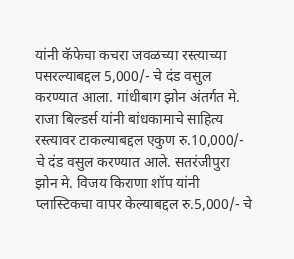यांनी कॅफेचा कचरा जवळच्या रस्त्याच्या पसरल्याबद्दल 5,000/- चे दंड वसुल करण्यात आला. गांधीबाग झोन अंतर्गत मे. राजा बिल्डर्स यांनी बांधकामाचे साहित्य रस्त्यावर टाकल्याबद्दल एकुण रु.10,000/- चे दंड वसुल करण्यात आले. सतरंजीपुरा झोन मे. विजय किराणा शॉप यांनी प्लास्टिकचा वापर केल्याबद्दल रु.5,000/- चे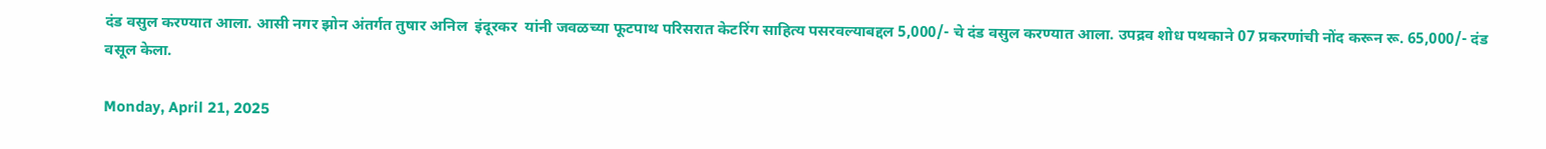दंड वसुल करण्यात आला. आसी नगर झोन अंतर्गत तुषार अनिल  इंदूरकर  यांनी जवळच्या फूटपाथ परिसरात केटरिंग साहित्य पसरवल्याबद्दल 5,000/- चे दंड वसुल करण्यात आला. उपद्रव शोध पथकाने 07 प्रकरणांची नोंद करून रू. 65,000/- दंड वसूल केला.

Monday, April 21, 2025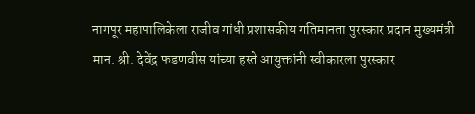नागपूर महापालिकेला राजीव गांधी प्रशासकीय गतिमानता पुरस्कार प्रदान मुख्यमंत्री मान. श्री. देवेंद्र फडणवीस यांच्या हस्ते आयुक्तांनी स्वीकारला पुरस्कार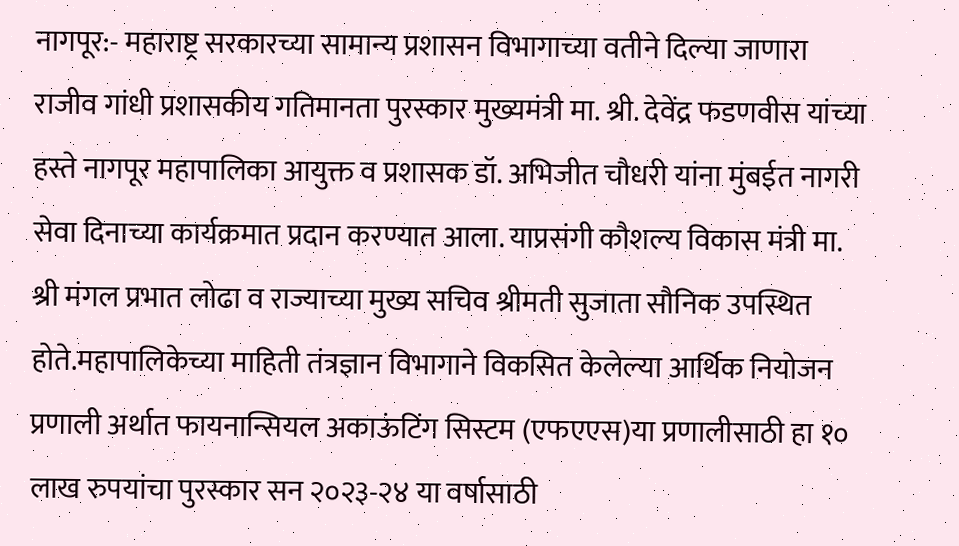नागपूर:- महाराष्ट्र सरकारच्या सामान्य प्रशासन विभागाच्या वतीने दिल्या जाणारा राजीव गांधी प्रशासकीय गतिमानता पुरस्कार मुख्यमंत्री मा. श्री. देवेंद्र फडणवीस यांच्या हस्ते नागपूर महापालिका आयुक्त व प्रशासक डॉ. अभिजीत चौधरी यांना मुंबईत नागरी सेवा दिनाच्या कार्यक्रमात प्रदान करण्यात आला. याप्रसंगी कौशल्य विकास मंत्री मा. श्री मंगल प्रभात लोढा व राज्याच्या मुख्य सचिव श्रीमती सुजाता सौनिक उपस्थित होते.महापालिकेच्या माहिती तंत्रज्ञान विभागाने विकसित केलेल्या आर्थिक नियोजन प्रणाली अर्थात फायनान्सियल अकाऊंटिंग सिस्टम (एफएएस)या प्रणालीसाठी हा १० लाख रुपयांचा पुरस्कार सन २०२३-२४ या वर्षासाठी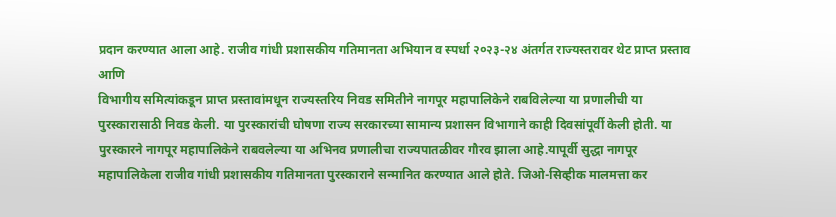प्रदान करण्यात आला आहे. राजीव गांधी प्रशासकीय गतिमानता अभियान व स्पर्धा २०२३-२४ अंतर्गत राज्यस्तरावर थेट प्राप्त प्रस्ताव आणि
विभागीय समित्यांकडून प्राप्त प्रस्तावांमधून राज्यस्तरिय निवड समितीने नागपूर महापालिकेने राबविलेल्या या प्रणालीची या पुरस्कारासाठी निवड केली. या पुरस्कारांची घोषणा राज्य सरकारच्या सामान्य प्रशासन विभागाने काही दिवसांपूर्वी केली होती. या पुरस्कारने नागपूर महापालिकेने राबवलेल्या या अभिनव प्रणालीचा राज्यपातळीवर गौरव झाला आहे.यापूर्वी सुद्धा नागपूर महापालिकेला राजीव गांधी प्रशासकीय गतिमानता पुरस्काराने सन्मानित करण्यात आले होते. जिओ-सिव्हीक मालमत्ता कर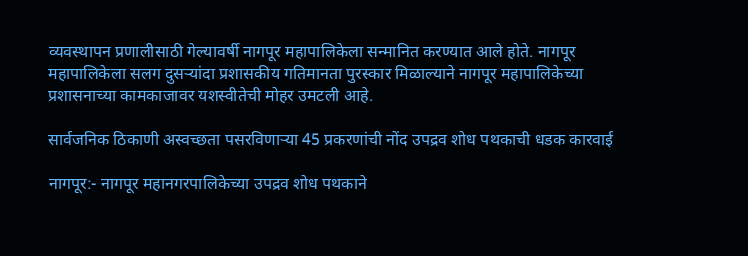व्यवस्थापन प्रणालीसाठी गेल्यावर्षी नागपूर महापालिकेला सन्मानित करण्यात आले होते. नागपूर महापालिकेला सलग दुसऱ्यांदा प्रशासकीय गतिमानता पुरस्कार मिळाल्याने नागपूर महापालिकेच्या प्रशासनाच्या कामकाजावर यशस्वीतेची मोहर उमटली आहे.

सार्वजनिक ठिकाणी अस्वच्छता पसरविणाऱ्या 45 प्रकरणांची नोंद उपद्रव शोध पथकाची धडक कारवाई

नागपूर:- नागपूर महानगरपालिकेच्या उपद्रव शोध पथकाने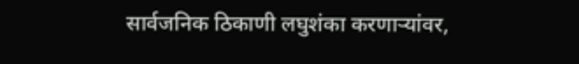सार्वजनिक ठिकाणी लघुशंका करणाऱ्यांवर,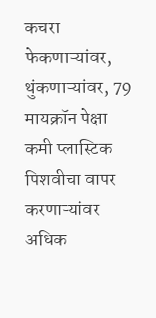कचरा फेकणाऱ्यांवर, थुंकणाऱ्यांवर, 79 मायक्रॉन पेक्षा कमी प्लास्टिक पिशवीचा वापर करणाऱ्यांवर अधिक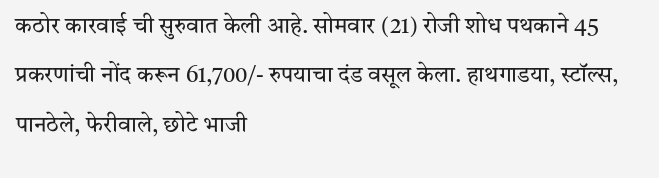कठोर कारवाई ची सुरुवात केली आहे. सोमवार (21) रोजी शोध पथकाने 45 प्रकरणांची नोंद करून 61,700/- रुपयाचा दंड वसूल केला. हाथगाडया, स्टॉल्स, पानठेले, फेरीवाले, छोटे भाजी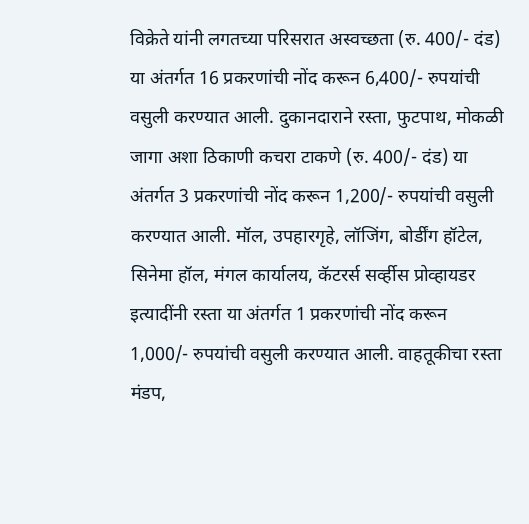विक्रेते यांनी लगतच्या परिसरात अस्वच्छता (रु. 400/- दंड) या अंतर्गत 16 प्रकरणांची नोंद करून 6,400/- रुपयांची वसुली करण्यात आली. दुकानदाराने रस्ता, फुटपाथ, मोकळी जागा अशा ठिकाणी कचरा टाकणे (रु. 400/- दंड) या अंतर्गत 3 प्रकरणांची नोंद करून 1,200/- रुपयांची वसुली करण्यात आली. मॉल, उपहारगृहे, लॉजिंग, बोर्डींग हॉटेल, सिनेमा हॉल, मंगल कार्यालय, कॅटरर्स सर्व्हीस प्रोव्हायडर इत्यादींनी रस्ता या अंतर्गत 1 प्रकरणांची नोंद करून 1,000/- रुपयांची वसुली करण्यात आली. वाहतूकीचा रस्ता मंडप,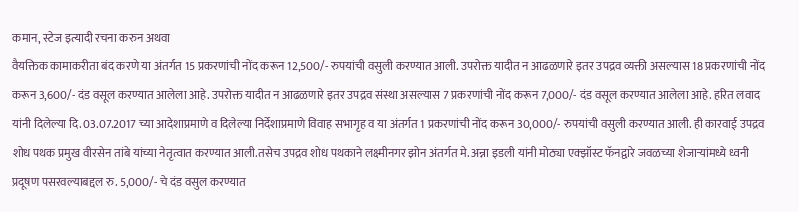कमान, स्टेज इत्यादी रचना करुन अथवा
वैयक्तिक कामाकरीता बंद करणे या अंतर्गत 15 प्रकरणांची नोंद करून 12,500/- रुपयांची वसुली करण्यात आली. उपरोक्त यादीत न आढळणारे इतर उपद्रव व्यक्ती असल्यास 18 प्रकरणांची नोंद करून 3,600/- दंड वसूल करण्यात आलेला आहे. उपरोक्त यादीत न आढळणारे इतर उपद्रव संस्था असल्यास 7 प्रकरणांची नोंद करून 7,000/- दंड वसूल करण्यात आलेला आहे. हरित लवाद यांनी दिलेल्या दि. 03.07.2017 च्या आदेशाप्रमाणे व दिलेल्या निर्देशाप्रमाणे विवाह सभागृह व या अंतर्गत 1 प्रकरणांची नोंद करून 30,000/- रुपयांची वसुली करण्यात आली. ही कारवाई उपद्रव शोध पथक प्रमुख वीरसेन तांबे यांच्या नेतृत्वात करण्यात आली.तसेच उपद्रव शोध पथकाने लक्ष्मीनगर झोन अंतर्गत मे. अन्ना इडली यांनी मोठ्या एक्झॉस्ट फॅनद्वारे जवळच्या शेजाऱ्यांमध्ये ध्वनी प्रदूषण पसरवल्याबद्दल रु. 5,000/- चे दंड वसुल करण्यात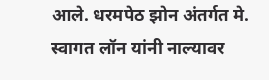आले. धरमपेठ झोन अंतर्गत मे. स्वागत लॉन यांनी नाल्यावर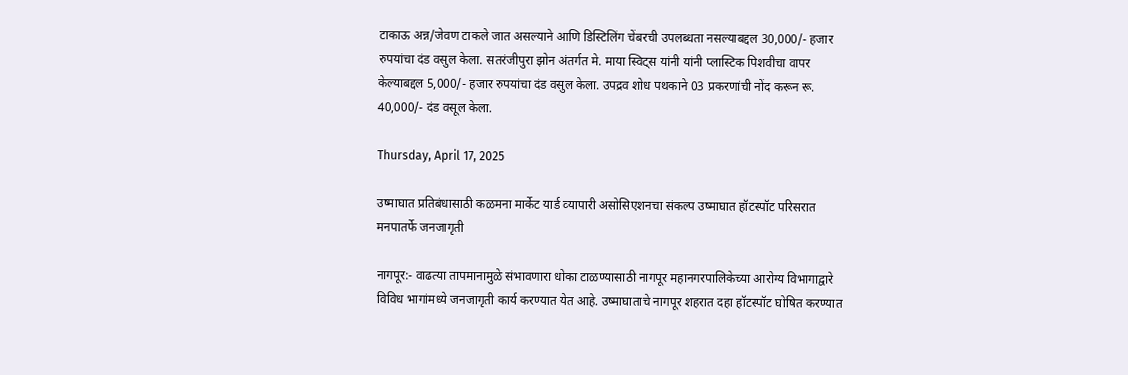टाकाऊ अन्न/जेवण टाकले जात असल्याने आणि डिस्टिलिंग चेंबरची उपलब्धता नसल्याबद्दल 30,000/- हजार रुपयांचा दंड वसुल केला. सतरंजीपुरा झोन अंतर्गत मे. माया स्विट्स यांनी यांनी प्लास्टिक पिशवीचा वापर केल्याबद्दल 5,000/- हजार रुपयांचा दंड वसुल केला. उपद्रव शोध पथकाने 03 प्रकरणांची नोंद करून रू. 40,000/- दंड वसूल केला.

Thursday, April 17, 2025

उष्माघात प्रतिबंधासाठी कळमना मार्केट यार्ड व्‍यापारी असोसिएशनचा संकल्प उष्माघात हॉटस्पॉट परिसरात मनपातर्फे जनजागृती

नागपूर:- वाढत्या तापमानामुळे संभावणारा धोका टाळण्यासाठी नागपूर महानगरपालिकेच्या आरोग्य विभागाद्वारे विविध भागांमध्ये जनजागृती कार्य करण्यात येत आहे. उष्माघाताचे नागपूर शहरात दहा हॉटस्पॉट घोषित करण्यात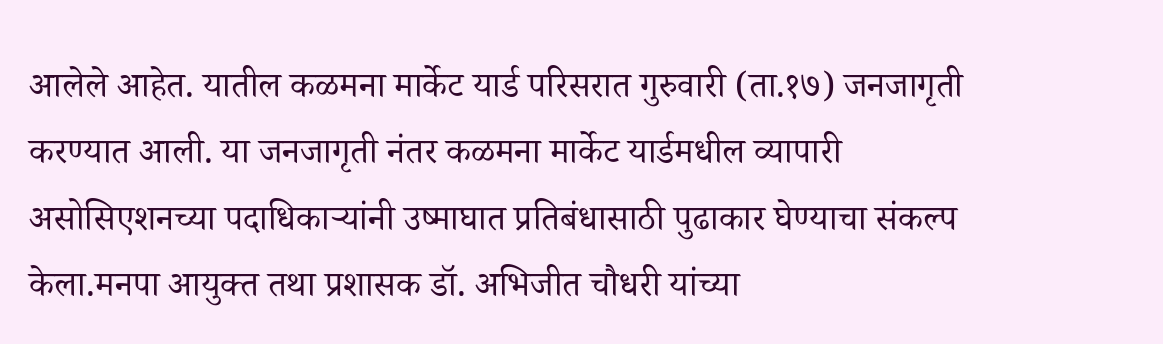आलेले आहेत. यातील कळमना मार्केट यार्ड परिसरात गुरुवारी (ता.१७) जनजागृती करण्यात आली. या जनजागृती नंतर कळमना मार्केट यार्डमधील व्यापारी असोसिएशनच्या पदाधिकाऱ्यांनी उष्माघात प्रतिबंधासाठी पुढाकार घेण्याचा संकल्प केला.मनपा आयुक्त तथा प्रशासक डॉ. अभिजीत चौधरी यांच्या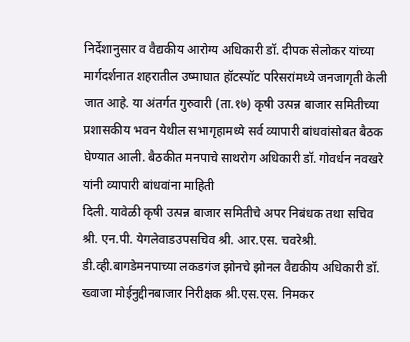निर्देशानुसार व वैद्यकीय आरोग्य अधिकारी डॉ. दीपक सेलोकर यांच्या मार्गदर्शनात शहरातील उष्माघात हॉटस्पॉट परिसरांमध्ये जनजागृती केली जात आहे. या अंतर्गत गुरुवारी (ता.१७) कृषी उत्पन्न बाजार समितीच्या प्रशासकीय भवन येथील सभागृहामध्ये सर्व व्यापारी बांधवांसोबत बैठक घेण्यात आली. बैठकीत मनपाचे साथरोग अधिकारी डॉ. गोवर्धन नवखरे यांनी व्यापारी बांधवांना माहिती
दिली. यावेळी कृषी उत्पन्न बाजार समितीचे अपर निबंधक तथा सचिव श्री. एन.पी. येगलेवाडउपसचिव श्री. आर.एस. चवरेश्री. डी.व्ही.बागडेमनपाच्या लकडगंज झोनचे झोनल वैद्यकीय अधिकारी डॉ. ख्वाजा मोईनुद्दीनबाजार निरीक्षक श्री.एस.एस. निमकर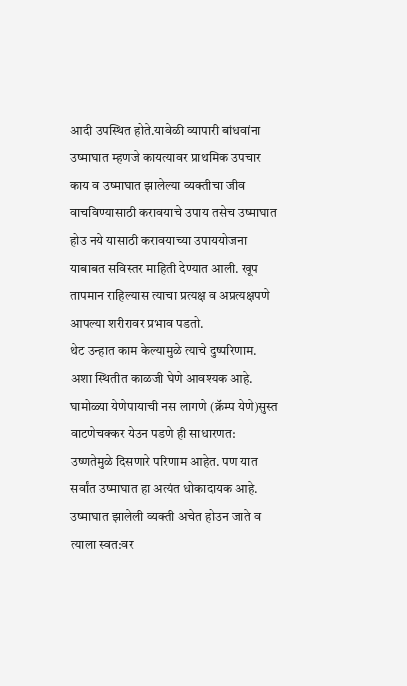आदी उपस्थित होते.यावेळी व्यापारी बांधवांना उष्माघात म्हणजे कायत्यावर प्राथमिक उपचार काय व उष्माघात झालेल्या व्यक्तीचा जीव वाचविण्यासाठी करावयाचे उपाय तसेच उष्माघात होउ नये यासाठी करावयाच्या उपाययोजना याबाबत सविस्तर माहिती देण्यात आली. खूप तापमान राहिल्यास त्याचा प्रत्यक्ष व अप्रत्यक्षपणे आपल्या शरीरावर प्रभाव पडतो.
थेट उन्हात काम केल्यामुळे त्याचे दुष्परिणाम. अशा स्थितीत काळजी घेणे आवश्यक आहे. घामोळ्या येणेपायाची नस लागणे (क्रॅम्प येणे)सुस्त वाटणेचक्कर येउन पडणे ही साधारणत: उष्णतेमुळे दिसणारे परिणाम आहेत. पण यात सर्वांत उष्माघात हा अत्यंत धोकादायक आहे. उष्माघात झालेली व्यक्ती अचेत होउन जाते व त्याला स्वत:वर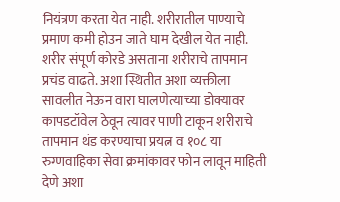नियंत्रण करता येत नाही. शरीरातील पाण्याचे प्रमाण कमी होउन जाते घाम देखील येत नाही. शरीर संपूर्ण कोरडे असताना शरीराचे तापमान प्रचंड वाढते. अशा स्थितीत अशा व्यक्तीला सावलीत नेऊन वारा घालणेत्याच्या डोक्यावर कापडटॉवेल ठेवून त्यावर पाणी टाकून शरीराचे तापमान थंड करण्याचा प्रयत्न व १०८ या रुग्णवाहिका सेवा क्रमांकावर फोन लावून माहिती देणे अशा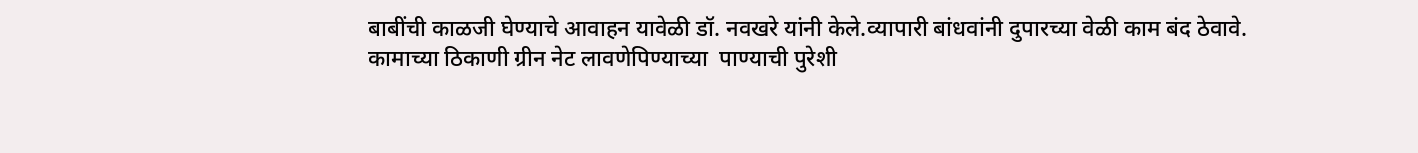बाबींची काळजी घेण्याचे आवाहन यावेळी डॉ. नवखरे यांनी केले.व्यापारी बांधवांनी दुपारच्या वेळी काम बंद ठेवावे. कामाच्या ठिकाणी ग्रीन नेट लावणेपिण्याच्या  पाण्याची पुरेशी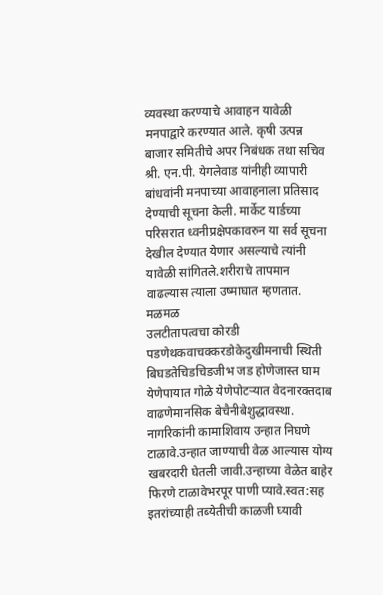व्यवस्था करण्याचे आवाहन यावेळी मनपाद्वारे करण्यात आले. कृषी उत्पन्न बाजार समितीचे अपर निबंधक तथा सचिव श्री. एन.पी. येगलेवाड यांनीही व्यापारी बांधवांनी मनपाच्या आवाहनाला प्रतिसाद देण्याची सूचना केली. मार्केट यार्डच्या परिसरात ध्वनीप्रक्षेपकावरुन या सर्व सूचना देखील देण्यात येणार असल्याचे त्यांनी यावेळी सांगितले.शरीराचे तापमान वाढल्यास त्याला उष्माघात म्हणतात. मळमळ
उलटीतापत्वचा कोरडी पडणेथकवाचक्करडोकेदुखीमनाची स्थिती बिघडतेचिडचिडजीभ जड होणेजास्त घाम येणेपायात गोळे येणेपोटऱ्यात वेदनारक्तदाब वाढणेमानसिक बेचैनीबेशुद्धावस्था. नागरिकांनी कामाशिवाय उन्हात निघणे टाळावे.उन्हात जाण्याची वेळ आल्यास योग्य खबरदारी घेतली जावी.उन्हाच्या वेळेत बाहेर फिरणे टाळावेभरपूर पाणी प्यावे.स्वत:सह इतरांच्याही तब्येतीची काळजी घ्यावी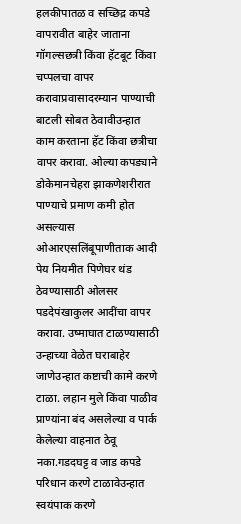हलकीपातळ व सच्छिद्र कपडे वापरावीत बाहेर जाताना गॉगल्सछत्री किंवा हॅटबूट किंवा चप्पलचा वापर करावाप्रवासादरम्यान पाण्याची बाटली सोबत ठेवावीउन्हात काम करताना हॅट किंवा छत्रीचा वापर करावा. ओल्या कपड्याने डोकेमानचेहरा झाकणेशरीरात पाण्याचे प्रमाण कमी होत असल्यास ओआरएसलिंबूपाणीताक आदी पेय नियमीत पिणेघर थंड ठेवण्यासाठी ओलसर पडदेपंखाकुलर आदींचा वापर करावा. उष्माघात टाळण्यासाठी उन्हाच्या वेळेत घराबाहेर जाणेउन्हात कष्टाची कामे करणे टाळा. लहान मुले किंवा पाळीव प्राण्यांना बंद असलेल्या व पार्क केलेल्या वाहनात ठेवू नका.गडदघट्ट व जाड कपडे परिधान करणे टाळावेउन्हात स्वयंपाक करणे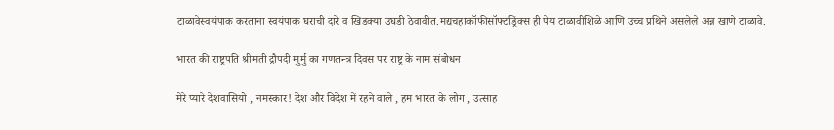टाळावेस्वयंपाक करताना स्वयंपाक घराची दारे व खिडक्या उघडी ठेवावीत.मद्यचहाकॉफीसॉफ्टड्रिंक्स ही पेय टाळावीशिळे आणि उच्च प्रथिने असलेले अन्न खाणे टाळावे.

भारत की राष्ट्रपति श्रीमती द्रौपदी मुर्मु का गणतन्त्र दिवस पर राष्ट्र के नाम संबोधन

मेरे प्यारे देशवासियो , नमस्कार! देश और विदेश में रहने वाले , हम भारत के लोग , उत्साह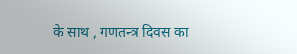के साथ , गणतन्त्र दिवस का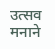उत्सव मनाने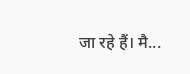जा रहे हैं। मै...